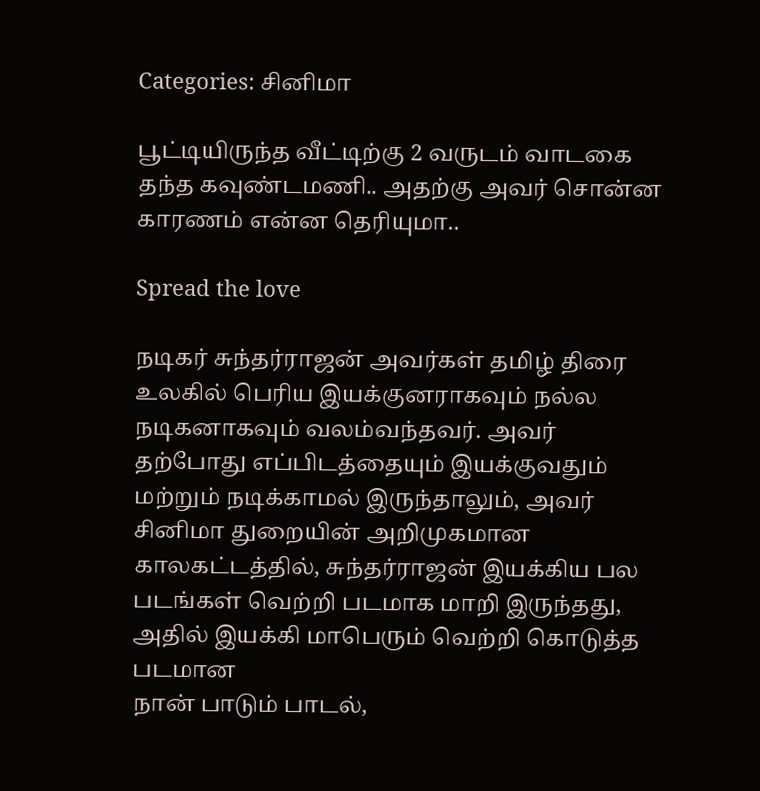Categories: சினிமா

பூட்டியிருந்த வீட்டிற்கு 2 வருடம் வாடகை தந்த கவுண்டமணி.. அதற்கு அவர் சொன்ன காரணம் என்ன தெரியுமா..

Spread the love

நடிகர் சுந்தர்ராஜன் அவர்கள் தமிழ் திரை உலகில் பெரிய இயக்குனராகவும் நல்ல நடிகனாகவும் வலம்வந்தவர். அவர் தற்போது எப்பிடத்தையும் இயக்குவதும் மற்றும் நடிக்காமல் இருந்தாலும், அவர் சினிமா துறையின் அறிமுகமான காலகட்டத்தில், சுந்தர்ராஜன் இயக்கிய பல படங்கள் வெற்றி படமாக மாறி இருந்தது, அதில் இயக்கி மாபெரும் வெற்றி கொடுத்த படமான
நான் பாடும் பாடல்,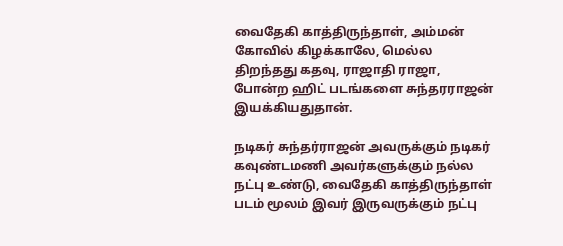வைதேகி காத்திருந்தாள், அம்மன் கோவில் கிழக்காலே, மெல்ல திறந்தது கதவு, ராஜாதி ராஜா, போன்ற ஹிட் படங்களை சுந்தரராஜன் இயக்கியதுதான்.

நடிகர் சுந்தர்ராஜன் அவருக்கும் நடிகர் கவுண்டமணி அவர்களுக்கும் நல்ல நட்பு உண்டு, வைதேகி காத்திருந்தாள் படம் மூலம் இவர் இருவருக்கும் நட்பு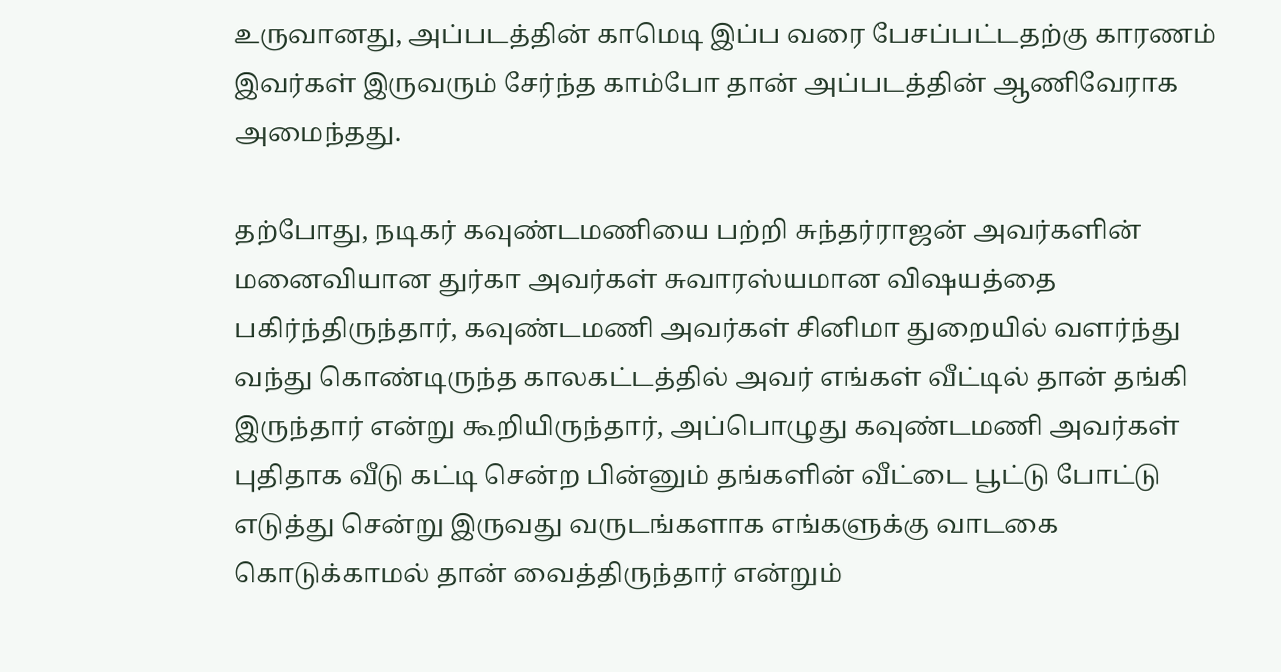உருவானது, அப்படத்தின் காமெடி இப்ப வரை பேசப்பட்டதற்கு காரணம் இவர்கள் இருவரும் சேர்ந்த காம்போ தான் அப்படத்தின் ஆணிவேராக அமைந்தது.

தற்போது, நடிகர் கவுண்டமணியை பற்றி சுந்தர்ராஜன் அவர்களின் மனைவியான துர்கா அவர்கள் சுவாரஸ்யமான விஷயத்தை பகிர்ந்திருந்தார், கவுண்டமணி அவர்கள் சினிமா துறையில் வளர்ந்து வந்து கொண்டிருந்த காலகட்டத்தில் அவர் எங்கள் வீட்டில் தான் தங்கி இருந்தார் என்று கூறியிருந்தார், அப்பொழுது கவுண்டமணி அவர்கள் புதிதாக வீடு கட்டி சென்ற பின்னும் தங்களின் வீட்டை பூட்டு போட்டு எடுத்து சென்று இருவது வருடங்களாக எங்களுக்கு வாடகை கொடுக்காமல் தான் வைத்திருந்தார் என்றும்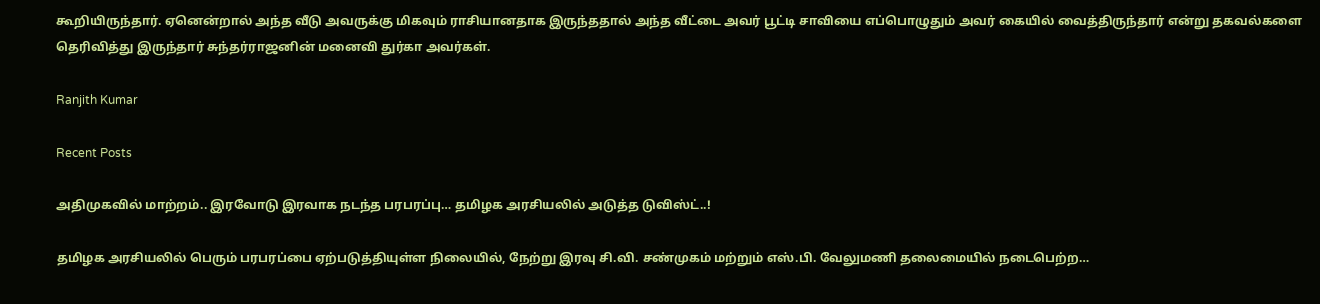கூறியிருந்தார். ஏனென்றால் அந்த வீடு அவருக்கு மிகவும் ராசியானதாக இருந்ததால் அந்த வீட்டை அவர் பூட்டி சாவியை எப்பொழுதும் அவர் கையில் வைத்திருந்தார் என்று தகவல்களை தெரிவித்து இருந்தார் சுந்தர்ராஜனின் மனைவி துர்கா அவர்கள்.

Ranjith Kumar

Recent Posts

அதிமுகவில் மாற்றம்.. இரவோடு இரவாக நடந்த பரபரப்பு… தமிழக அரசியலில் அடுத்த டுவிஸ்ட்..!

தமிழக அரசியலில் பெரும் பரபரப்பை ஏற்படுத்தியுள்ள நிலையில், நேற்று இரவு சி.வி. சண்முகம் மற்றும் எஸ்.பி. வேலுமணி தலைமையில் நடைபெற்ற…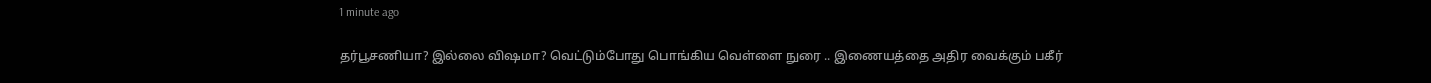1 minute ago

தர்பூசணியா? இல்லை விஷமா? வெட்டும்போது பொங்கிய வெள்ளை நுரை .. இணையத்தை அதிர வைக்கும் பகீர்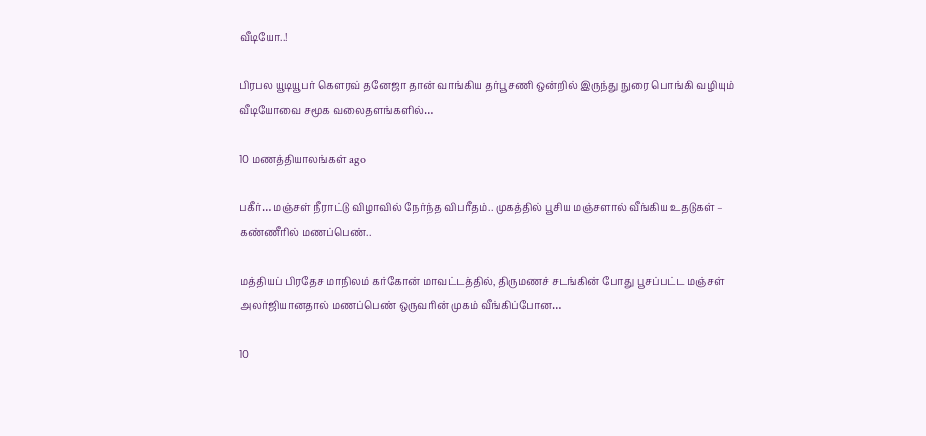வீடியோ..!

பிரபல யூடியூபர் கௌரவ் தனேஜா தான் வாங்கிய தர்பூசணி ஒன்றில் இருந்து நுரை பொங்கி வழியும் வீடியோவை சமூக வலைதளங்களில்…

10 மணத்தியாலங்கள் ago

பகீர்… மஞ்சள் நீராட்டு விழாவில் நேர்ந்த விபரீதம்.. முகத்தில் பூசிய மஞ்சளால் வீங்கிய உதடுகள் – கண்ணீரில் மணப்பெண்..

மத்தியப் பிரதேச மாநிலம் கர்கோன் மாவட்டத்தில், திருமணச் சடங்கின் போது பூசப்பட்ட மஞ்சள் அலர்ஜியானதால் மணப்பெண் ஒருவரின் முகம் வீங்கிப்போன…

10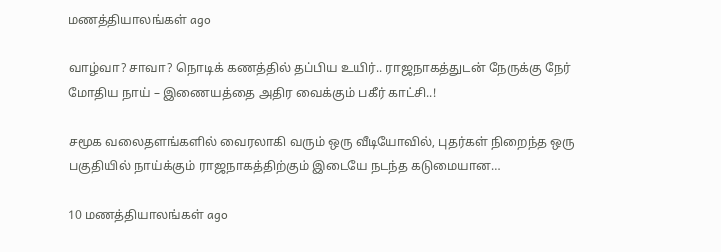மணத்தியாலங்கள் ago

வாழ்வா? சாவா? நொடிக் கணத்தில் தப்பிய உயிர்.. ராஜநாகத்துடன் நேருக்கு நேர் மோதிய நாய் – இணையத்தை அதிர வைக்கும் பகீர் காட்சி..!

சமூக வலைதளங்களில் வைரலாகி வரும் ஒரு வீடியோவில், புதர்கள் நிறைந்த ஒரு பகுதியில் நாய்க்கும் ராஜநாகத்திற்கும் இடையே நடந்த கடுமையான…

10 மணத்தியாலங்கள் ago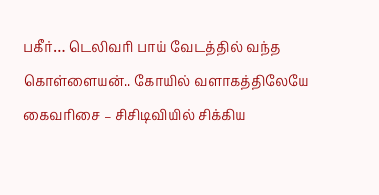பகீர்… டெலிவரி பாய் வேடத்தில் வந்த கொள்ளையன்.. கோயில் வளாகத்திலேயே கைவரிசை – சிசிடிவியில் சிக்கிய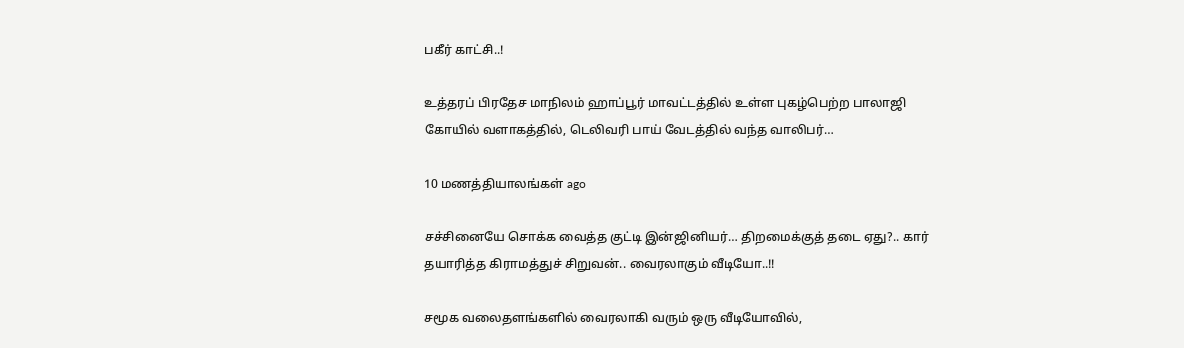பகீர் காட்சி..!

உத்தரப் பிரதேச மாநிலம் ஹாப்பூர் மாவட்டத்தில் உள்ள புகழ்பெற்ற பாலாஜி கோயில் வளாகத்தில், டெலிவரி பாய் வேடத்தில் வந்த வாலிபர்…

10 மணத்தியாலங்கள் ago

சச்சினையே சொக்க வைத்த குட்டி இன்ஜினியர்… திறமைக்குத் தடை ஏது?.. கார் தயாரித்த கிராமத்துச் சிறுவன்.. வைரலாகும் வீடியோ..!!

சமூக வலைதளங்களில் வைரலாகி வரும் ஒரு வீடியோவில்,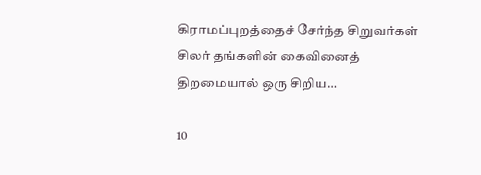கிராமப்புறத்தைச் சேர்ந்த சிறுவர்கள் சிலர் தங்களின் கைவினைத் திறமையால் ஒரு சிறிய…

10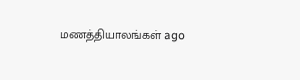மணத்தியாலங்கள் ago